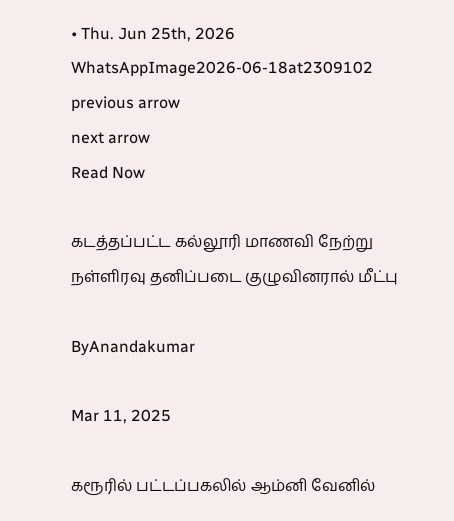• Thu. Jun 25th, 2026
WhatsAppImage2026-06-18at2309102
previous arrow
next arrow
Read Now

கடத்தப்பட்ட கல்லூரி மாணவி நேற்று நள்ளிரவு தனிப்படை குழுவினரால் மீட்பு

ByAnandakumar

Mar 11, 2025

கரூரில் பட்டப்பகலில் ஆம்னி வேனில்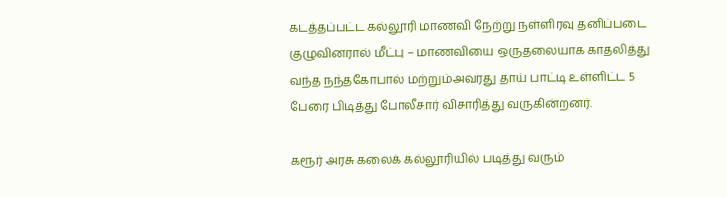கடத்தப்பட்ட கல்லூரி மாணவி நேற்று நள்ளிரவு தனிப்படை குழுவினரால் மீட்பு – மாணவியை ஒருதலையாக காதலித்து வந்த நந்தகோபால் மற்றும்அவரது தாய் பாட்டி உள்ளிட்ட 5 பேரை பிடித்து போலீசார் விசாரித்து வருகின்றனர்.

கரூர் அரசு கலைக் கல்லூரியில் படித்து வரும்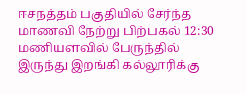ஈசநத்தம் பகுதியில் சேர்ந்த மாணவி நேற்று பிற்பகல் 12:30 மணியளவில் பேருந்தில் இருந்து இறங்கி கல்லூரிக்கு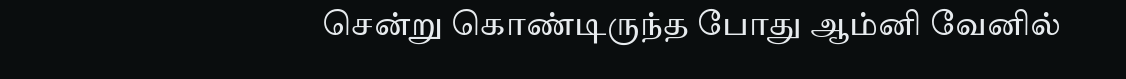சென்று கொண்டிருந்த போது ஆம்னி வேனில்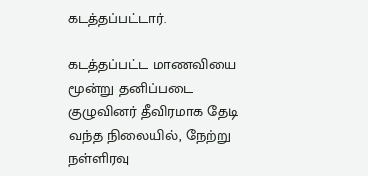கடத்தப்பட்டார்.

கடத்தப்பட்ட மாணவியை மூன்று தனிப்படை குழுவினர் தீவிரமாக தேடி வந்த நிலையில், நேற்று நள்ளிரவு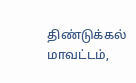திண்டுக்கல் மாவட்டம்,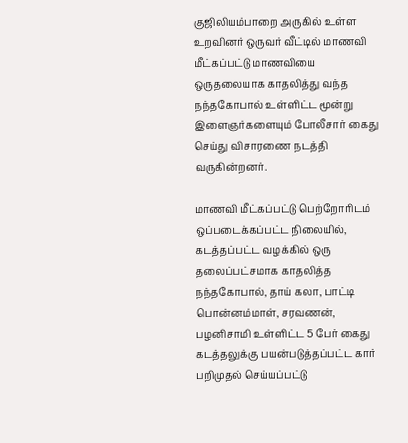குஜிலியம்பாறை அருகில் உள்ள உறவினர் ஒருவர் வீட்டில் மாணவி மீட்கப்பட்டு மாணவியை ஒருதலையாக காதலித்து வந்த நந்தகோபால் உள்ளிட்ட மூன்று இளைஞர்களையும் போலீசார் கைது செய்து விசாரணை நடத்தி வருகின்றனர்.

மாணவி மீட்கப்பட்டு பெற்றோரிடம் ஒப்படைக்கப்பட்ட நிலையில், கடத்தப்பட்ட வழக்கில் ஒரு தலைப்பட்சமாக காதலித்த நந்தகோபால், தாய் கலா, பாட்டி பொன்னம்மாள், சரவணன், பழனிசாமி உள்ளிட்ட 5 பேர் கைது கடத்தலுக்கு பயன்படுத்தப்பட்ட கார் பறிமுதல் செய்யப்பட்டு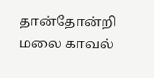தான்தோன்றி மலை காவல்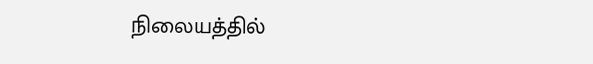நிலையத்தில்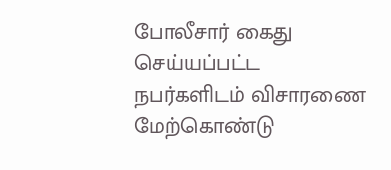போலீசார் கைது செய்யப்பட்ட நபர்களிடம் விசாரணை மேற்கொண்டு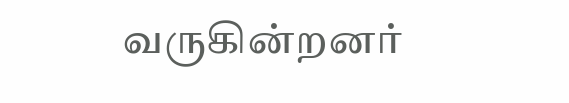வருகின்றனர்